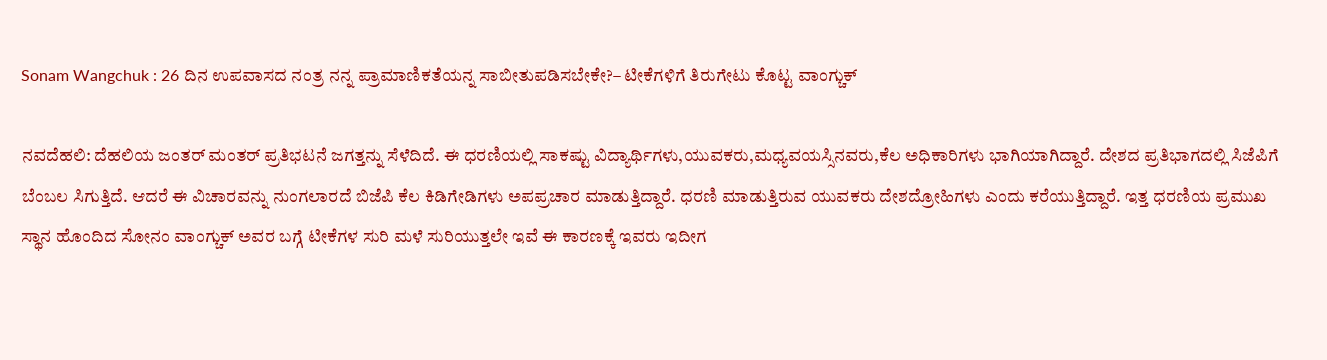Sonam Wangchuk : 26 ದಿನ ಉಪವಾಸದ ನಂತ್ರ ನನ್ನ ಪ್ರಾಮಾಣಿಕತೆಯನ್ನ ಸಾಬೀತುಪಡಿಸಬೇಕೇ?– ಟೀಕೆಗಳಿಗೆ ತಿರುಗೇಟು ಕೊಟ್ಟ ವಾಂಗ್ಚುಕ್

ನವದೆಹಲಿ: ದೆಹಲಿಯ ಜಂತರ್‌ ಮಂತರ್‌ ಪ್ರತಿಭಟನೆ ಜಗತ್ತನ್ನು ಸೆಳೆದಿದೆ. ಈ ಧರಣಿಯಲ್ಲಿ ಸಾಕಷ್ಟು ವಿದ್ಯಾರ್ಥಿಗಳು,ಯುವಕರು,ಮಧ್ಯವಯಸ್ಸಿನವರು,ಕೆಲ ಅಧಿಕಾರಿಗಳು ಭಾಗಿಯಾಗಿದ್ದಾರೆ. ದೇಶದ ಪ್ರತಿಭಾಗದಲ್ಲಿ ಸಿಜೆಪಿಗೆ ಬೆಂಬಲ ಸಿಗುತ್ತಿದೆ. ಆದರೆ ಈ ವಿಚಾರವನ್ನು ನುಂಗಲಾರದೆ ಬಿಜೆಪಿ ಕೆಲ ಕಿಡಿಗೇಡಿಗಳು ಅಪಪ್ರಚಾರ ಮಾಡುತ್ತಿದ್ದಾರೆ. ಧರಣಿ ಮಾಡುತ್ತಿರುವ ಯುವಕರು ದೇಶದ್ರೋಹಿಗಳು ಎಂದು ಕರೆಯುತ್ತಿದ್ದಾರೆ. ಇತ್ತ ಧರಣಿಯ ಪ್ರಮುಖ ಸ್ಥಾನ ಹೊಂದಿದ ಸೋನಂ ವಾಂಗ್ಚುಕ್ ಅವರ ಬಗ್ಗೆ ಟೀಕೆಗಳ ಸುರಿ ಮಳೆ ಸುರಿಯುತ್ತಲೇ ಇವೆ ಈ ಕಾರಣಕ್ಕೆ ಇವರು ಇದೀಗ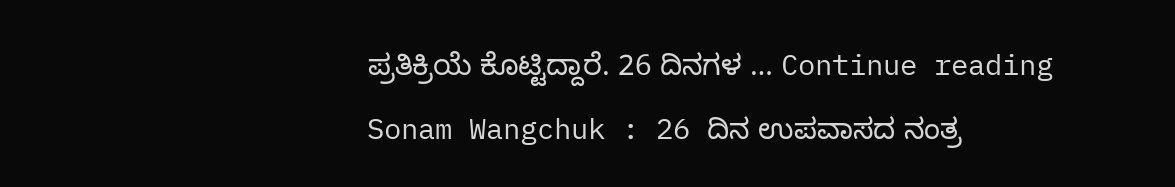ಪ್ರತಿಕ್ರಿಯೆ ಕೊಟ್ಟಿದ್ದಾರೆ. 26 ದಿನಗಳ … Continue reading Sonam Wangchuk : 26 ದಿನ ಉಪವಾಸದ ನಂತ್ರ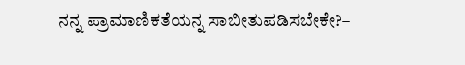ನನ್ನ ಪ್ರಾಮಾಣಿಕತೆಯನ್ನ ಸಾಬೀತುಪಡಿಸಬೇಕೇ?–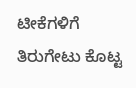ಟೀಕೆಗಳಿಗೆ ತಿರುಗೇಟು ಕೊಟ್ಟ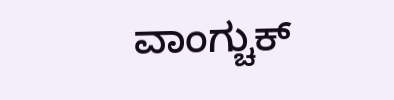ವಾಂಗ್ಚುಕ್